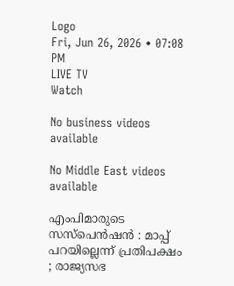Logo
Fri, Jun 26, 2026 • 07:08 PM
LIVE TV
Watch

No business videos available

No Middle East videos available

എംപിമാരുടെ സസ്പെന്‍ഷന്‍ : മാപ്പ് പറയില്ലെന്ന് പ്രതിപക്ഷം ; രാജ്യസഭ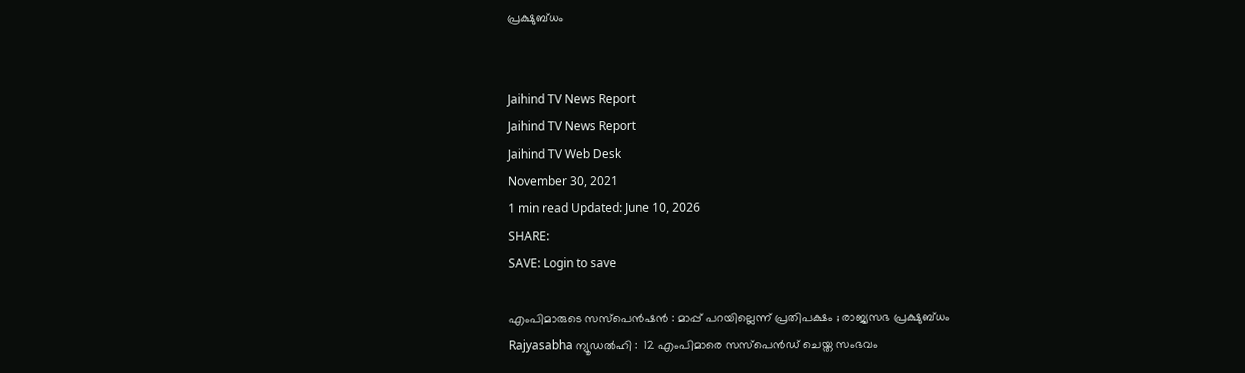പ്രക്ഷുബ്ധം


Jaihind TV News Report
Jaihind TV News Report
Jaihind TV Web Desk
November 30, 2021
1 min read Updated: June 10, 2026
SHARE:
SAVE: Login to save

എംപിമാരുടെ സസ്പെന്‍ഷന്‍ : മാപ്പ് പറയില്ലെന്ന് പ്രതിപക്ഷം ; രാജ്യസഭ പ്രക്ഷുബ്ധം
Rajyasabha ന്യൂഡല്‍ഹി :  12 എംപിമാരെ സസ്പെൻഡ് ചെയ്ത സംഭവം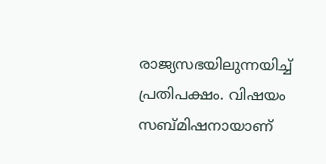രാജ്യസഭയിലുന്നയിച്ച് പ്രതിപക്ഷം. വിഷയം സബ്മിഷനായാണ്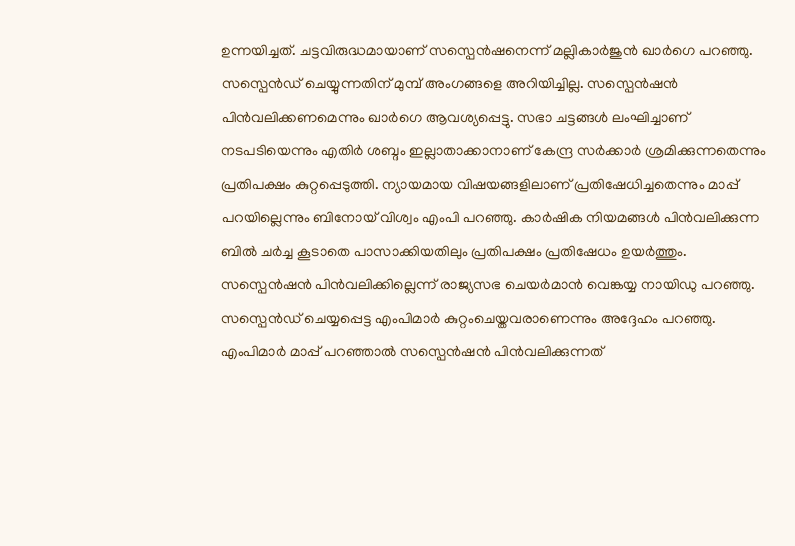ഉന്നയിച്ചത്. ചട്ടവിരുദ്ധമായാണ് സസ്പെന്‍ഷനെന്ന് മല്ലികാര്‍ജുന്‍ ഖാര്‍ഗെ പറഞ്ഞു. സസ്പെൻഡ് ചെയ്യുന്നതിന് മുമ്പ് അംഗങ്ങളെ അറിയിച്ചില്ല. സസ്പെൻഷൻ പിൻവലിക്കണമെന്നും ഖാര്‍ഗെ ആവശ്യപ്പെട്ടു. സഭാ ചട്ടങ്ങൾ ലംഘിച്ചാണ് നടപടിയെന്നും എതിർ ശബ്ദം ഇല്ലാതാക്കാനാണ് കേന്ദ്ര സര്‍ക്കാര്‍ ശ്രമിക്കുന്നതെന്നും പ്രതിപക്ഷം കുറ്റപ്പെടുത്തി. ന്യായമായ വിഷയങ്ങളിലാണ് പ്രതിഷേധിച്ചതെന്നും മാപ്പ് പറയില്ലെന്നും ബിനോയ് വിശ്വം എംപി പറഞ്ഞു. കാർഷിക നിയമങ്ങൾ പിൻവലിക്കുന്ന ബിൽ ചർച്ച കൂടാതെ പാസാക്കിയതിലും പ്രതിപക്ഷം പ്രതിഷേധം ഉയർത്തും. സസ്പെൻഷൻ പിൻവലിക്കില്ലെന്ന് രാജ്യസഭ ചെയര്‍മാന്‍ വെങ്കയ്യ നായിഡു പറഞ്ഞു. സസ്പെൻഡ് ചെയ്യപ്പെട്ട എംപിമാർ കുറ്റംചെയ്തവരാണെന്നും അദ്ദേഹം പറഞ്ഞു. എംപിമാര്‍ മാപ്പ് പറഞ്ഞാല്‍ സസ്പെന്‍ഷന്‍ പിന്‍വലിക്കുന്നത്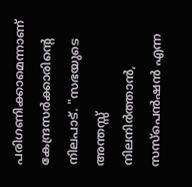പരിഗണിക്കാമെന്നാണ് കേന്ദ്രസര്‍ക്കാരിന്‍റെ നിലപാട്. "സഭയുടെ അന്തസ്സ് നിലനിർത്താൻ, സസ്‌പെൻഷൻ എന്ന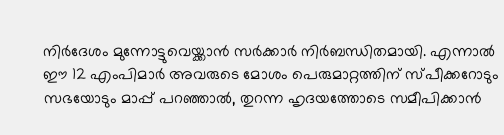നിർദേശം മുന്നോട്ടുവെയ്ക്കാന്‍ സർക്കാർ നിർബന്ധിതമായി. എന്നാൽ ഈ 12 എംപിമാർ അവരുടെ മോശം പെരുമാറ്റത്തിന് സ്പീക്കറോടും സഭയോടും മാപ്പ് പറഞ്ഞാൽ, തുറന്ന ഹൃദയത്തോടെ സമീപിക്കാന്‍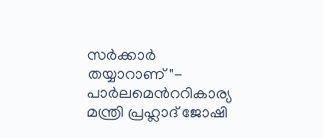സര്‍ക്കാര്‍ തയ്യാറാണ്"- പാര്‍ലമെന്‍ററികാര്യ മന്ത്രി പ്രഹ്ലാദ് ജോഷി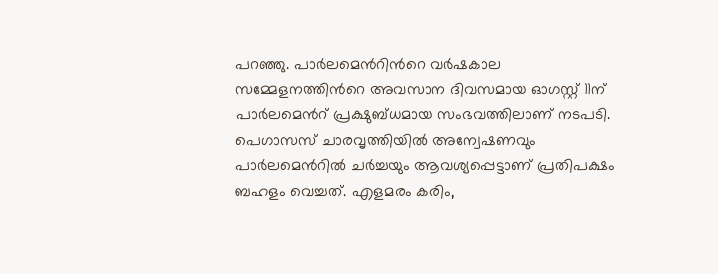പറഞ്ഞു. പാർലമെന്‍റിന്‍റെ വർഷകാല സമ്മേളനത്തിന്‍റെ അവസാന ദിവസമായ ഓഗസ്റ്റ് 11ന് പാര്‍ലമെന്‍റ് പ്രക്ഷുബ്ധമായ സംഭവത്തിലാണ് നടപടി. പെഗാസസ് ചാരവൃത്തിയിൽ അന്വേഷണവും പാർലമെന്‍റില്‍ ചർച്ചയും ആവശ്യപ്പെട്ടാണ് പ്രതിപക്ഷം ബഹളം വെച്ചത്. എളമരം കരിം,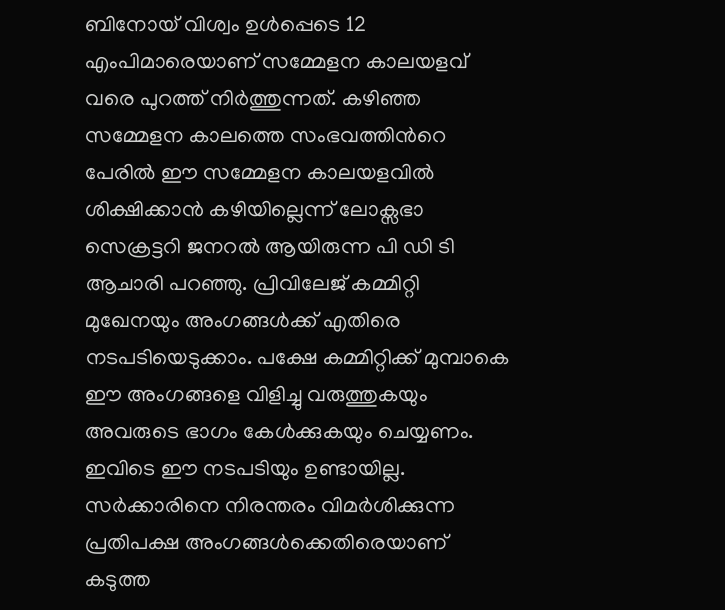ബിനോയ്‌ വിശ്വം ഉൾപ്പെടെ 12 എംപിമാരെയാണ് സമ്മേളന കാലയളവ് വരെ പുറത്ത് നിർത്തുന്നത്. കഴിഞ്ഞ സമ്മേളന കാലത്തെ സംഭവത്തിന്‍റെ പേരില്‍ ഈ സമ്മേളന കാലയളവില്‍ ശിക്ഷിക്കാൻ കഴിയില്ലെന്ന് ലോക്സഭാ സെക്രട്ടറി ജനറൽ ആയിരുന്ന പി ഡി ടി ആചാരി പറഞ്ഞു. പ്രിവിലേജ് കമ്മിറ്റി മുഖേനയും അംഗങ്ങൾക്ക് എതിരെ നടപടിയെടുക്കാം. പക്ഷേ കമ്മിറ്റിക്ക് മുമ്പാകെ ഈ അംഗങ്ങളെ വിളിച്ചു വരുത്തുകയും അവരുടെ ഭാഗം കേൾക്കുകയും ചെയ്യണം. ഇവിടെ ഈ നടപടിയും ഉണ്ടായില്ല. സർക്കാരിനെ നിരന്തരം വിമര്‍ശിക്കുന്ന പ്രതിപക്ഷ അംഗങ്ങൾക്കെതിരെയാണ് കടുത്ത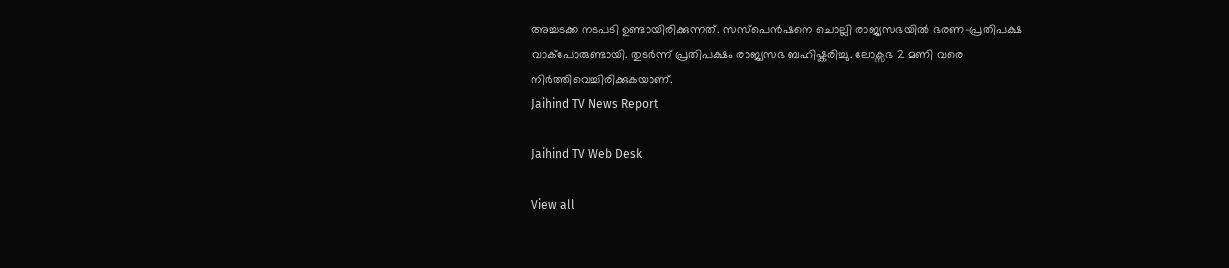അച്ചടക്ക നടപടി ഉണ്ടായിരിക്കുന്നത്. സസ്പെന്‍ഷനെ ചൊല്ലി രാജ്യസഭയില്‍ ഭരണ-പ്രതിപക്ഷ വാക്പോരുണ്ടായി. തുടര്‍ന്ന് പ്രതിപക്ഷം രാജ്യസഭ ബഹിഷ്കരിച്ചു. ലോക്സഭ 2 മണി വരെ നിര്‍ത്തിവെച്ചിരിക്കുകയാണ്.
Jaihind TV News Report

Jaihind TV Web Desk

View all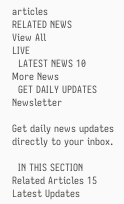articles
RELATED NEWS
View All
LIVE
  LATEST NEWS 10
More News
  GET DAILY UPDATES
Newsletter

Get daily news updates directly to your inbox.

  IN THIS SECTION
Related Articles 15
Latest Updates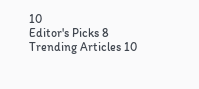10
Editor's Picks 8
Trending Articles 10